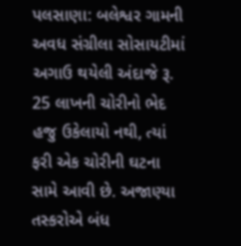પલસાણા: બલેશ્વર ગામની અવધ સંગ્રીલા સોસાયટીમાં અગાઉ થયેલી અંદાજે રૂ. 25 લાખની ચોરીનો ભેદ હજુ ઉકેલાયો નથી, ત્યાં ફરી એક ચોરીની ઘટના સામે આવી છે. અજાણ્યા તસ્કરોએ બંધ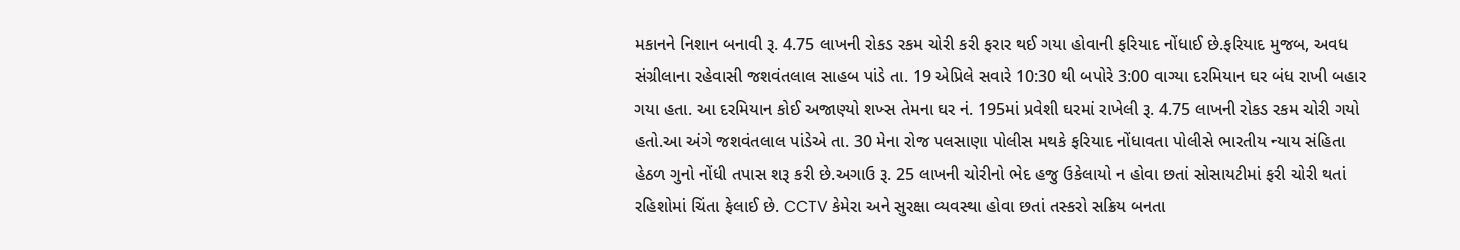મકાનને નિશાન બનાવી રૂ. 4.75 લાખની રોકડ રકમ ચોરી કરી ફરાર થઈ ગયા હોવાની ફરિયાદ નોંધાઈ છે.ફરિયાદ મુજબ, અવધ સંગ્રીલાના રહેવાસી જશવંતલાલ સાહબ પાંડે તા. 19 એપ્રિલે સવારે 10:30 થી બપોરે 3:00 વાગ્યા દરમિયાન ઘર બંધ રાખી બહાર ગયા હતા. આ દરમિયાન કોઈ અજાણ્યો શખ્સ તેમના ઘર નં. 195માં પ્રવેશી ઘરમાં રાખેલી રૂ. 4.75 લાખની રોકડ રકમ ચોરી ગયો હતો.આ અંગે જશવંતલાલ પાંડેએ તા. 30 મેના રોજ પલસાણા પોલીસ મથકે ફરિયાદ નોંધાવતા પોલીસે ભારતીય ન્યાય સંહિતા હેઠળ ગુનો નોંધી તપાસ શરૂ કરી છે.અગાઉ રૂ. 25 લાખની ચોરીનો ભેદ હજુ ઉકેલાયો ન હોવા છતાં સોસાયટીમાં ફરી ચોરી થતાં રહિશોમાં ચિંતા ફેલાઈ છે. CCTV કેમેરા અને સુરક્ષા વ્યવસ્થા હોવા છતાં તસ્કરો સક્રિય બનતા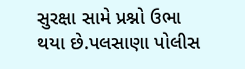સુરક્ષા સામે પ્રશ્નો ઉભા થયા છે.પલસાણા પોલીસ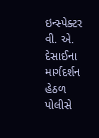ઇન્સ્પેક્ટર વી. એ. દેસાઈના માર્ગદર્શન હેઠળ પોલીસે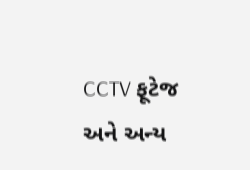CCTV ફૂટેજ અને અન્ય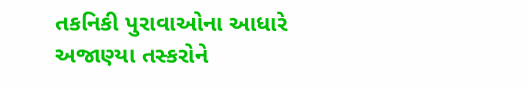તકનિકી પુરાવાઓના આધારે અજાણ્યા તસ્કરોને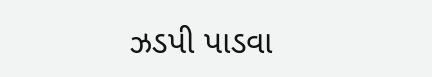ઝડપી પાડવા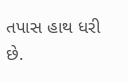તપાસ હાથ ધરી છે.